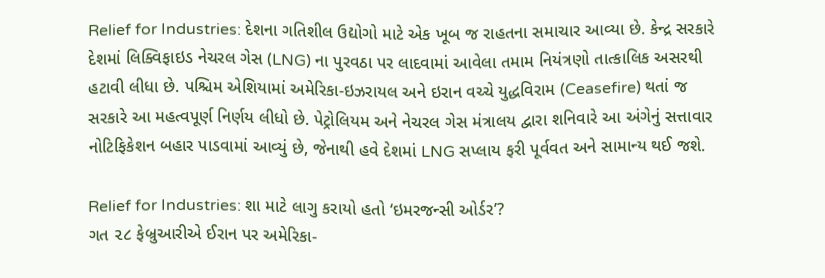Relief for Industries: દેશના ગતિશીલ ઉદ્યોગો માટે એક ખૂબ જ રાહતના સમાચાર આવ્યા છે. કેન્દ્ર સરકારે દેશમાં લિક્વિફાઇડ નેચરલ ગેસ (LNG) ના પુરવઠા પર લાદવામાં આવેલા તમામ નિયંત્રણો તાત્કાલિક અસરથી હટાવી લીધા છે. પશ્ચિમ એશિયામાં અમેરિકા-ઇઝરાયલ અને ઇરાન વચ્ચે યુદ્ધવિરામ (Ceasefire) થતાં જ સરકારે આ મહત્વપૂર્ણ નિર્ણય લીધો છે. પેટ્રોલિયમ અને નેચરલ ગેસ મંત્રાલય દ્વારા શનિવારે આ અંગેનું સત્તાવાર નોટિફિકેશન બહાર પાડવામાં આવ્યું છે, જેનાથી હવે દેશમાં LNG સપ્લાય ફરી પૂર્વવત અને સામાન્ય થઈ જશે.

Relief for Industries: શા માટે લાગુ કરાયો હતો ‘ઇમરજન્સી ઓર્ડર’?
ગત ૨૮ ફેબ્રુઆરીએ ઈરાન પર અમેરિકા-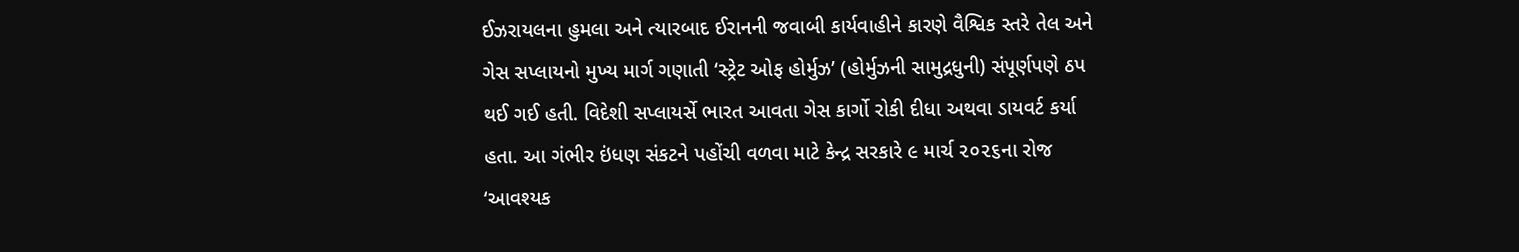ઈઝરાયલના હુમલા અને ત્યારબાદ ઈરાનની જવાબી કાર્યવાહીને કારણે વૈશ્વિક સ્તરે તેલ અને ગેસ સપ્લાયનો મુખ્ય માર્ગ ગણાતી ‘સ્ટ્રેટ ઓફ હોર્મુઝ’ (હોર્મુઝની સામુદ્રધુની) સંપૂર્ણપણે ઠપ થઈ ગઈ હતી. વિદેશી સપ્લાયર્સે ભારત આવતા ગેસ કાર્ગો રોકી દીધા અથવા ડાયવર્ટ કર્યા હતા. આ ગંભીર ઇંધણ સંકટને પહોંચી વળવા માટે કેન્દ્ર સરકારે ૯ માર્ચ ૨૦૨૬ના રોજ ‘આવશ્યક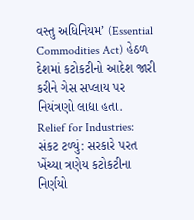વસ્તુ અધિનિયમ’ (Essential Commodities Act) હેઠળ દેશમાં કટોકટીનો આદેશ જારી કરીને ગેસ સપ્લાય પર નિયંત્રણો લાદ્યા હતા.
Relief for Industries: સંકટ ટળ્યું: સરકારે પરત ખેંચ્યા ત્રણેય કટોકટીના નિર્ણયો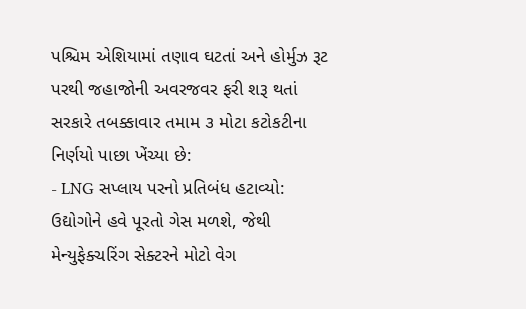પશ્ચિમ એશિયામાં તણાવ ઘટતાં અને હોર્મુઝ રૂટ પરથી જહાજોની અવરજવર ફરી શરૂ થતાં સરકારે તબક્કાવાર તમામ ૩ મોટા કટોકટીના નિર્ણયો પાછા ખેંચ્યા છે:
- LNG સપ્લાય પરનો પ્રતિબંધ હટાવ્યો: ઉદ્યોગોને હવે પૂરતો ગેસ મળશે, જેથી મેન્યુફેક્ચરિંગ સેક્ટરને મોટો વેગ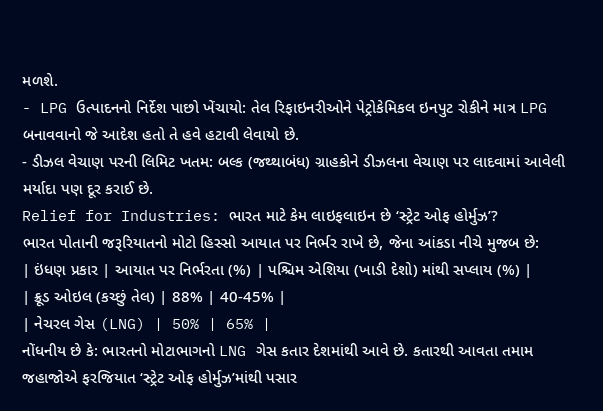મળશે.
- LPG ઉત્પાદનનો નિર્દેશ પાછો ખેંચાયો: તેલ રિફાઇનરીઓને પેટ્રોકેમિકલ ઇનપુટ રોકીને માત્ર LPG બનાવવાનો જે આદેશ હતો તે હવે હટાવી લેવાયો છે.
- ડીઝલ વેચાણ પરની લિમિટ ખતમ: બલ્ક (જથ્થાબંધ) ગ્રાહકોને ડીઝલના વેચાણ પર લાદવામાં આવેલી મર્યાદા પણ દૂર કરાઈ છે.
Relief for Industries: ભારત માટે કેમ લાઇફલાઇન છે ‘સ્ટ્રેટ ઓફ હોર્મુઝ’?
ભારત પોતાની જરૂરિયાતનો મોટો હિસ્સો આયાત પર નિર્ભર રાખે છે, જેના આંકડા નીચે મુજબ છે:
| ઇંધણ પ્રકાર | આયાત પર નિર્ભરતા (%) | પશ્ચિમ એશિયા (ખાડી દેશો) માંથી સપ્લાય (%) |
| ક્રૂડ ઓઇલ (કચ્છું તેલ) | 88% | 40-45% |
| નેચરલ ગેસ (LNG) | 50% | 65% |
નોંધનીય છે કે: ભારતનો મોટાભાગનો LNG ગેસ કતાર દેશમાંથી આવે છે. કતારથી આવતા તમામ જહાજોએ ફરજિયાત ‘સ્ટ્રેટ ઓફ હોર્મુઝ’માંથી પસાર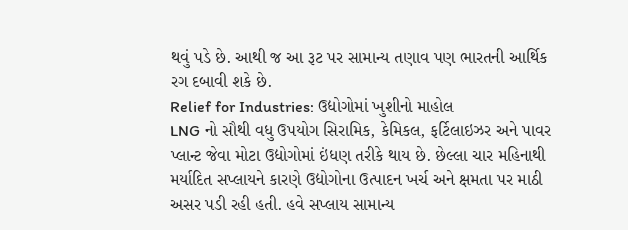થવું પડે છે. આથી જ આ રૂટ પર સામાન્ય તણાવ પણ ભારતની આર્થિક રગ દબાવી શકે છે.
Relief for Industries: ઉદ્યોગોમાં ખુશીનો માહોલ
LNG નો સૌથી વધુ ઉપયોગ સિરામિક, કેમિકલ, ફર્ટિલાઇઝર અને પાવર પ્લાન્ટ જેવા મોટા ઉદ્યોગોમાં ઇંધણ તરીકે થાય છે. છેલ્લા ચાર મહિનાથી મર્યાદિત સપ્લાયને કારણે ઉદ્યોગોના ઉત્પાદન ખર્ચ અને ક્ષમતા પર માઠી અસર પડી રહી હતી. હવે સપ્લાય સામાન્ય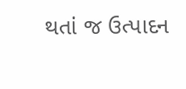થતાં જ ઉત્પાદન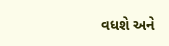વધશે અને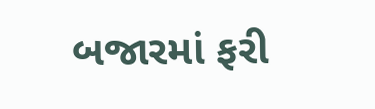બજારમાં ફરી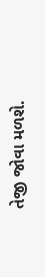તેજી જોવા મળશે.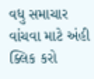વધુ સમાચાર વાંચવા માટે અંહી ક્લિક કરો